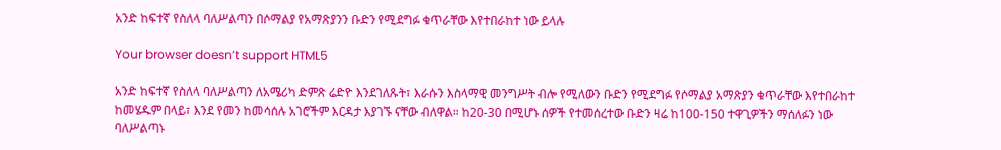አንድ ከፍተኛ የስለላ ባለሥልጣን በሶማልያ የአማጽያንን ቡድን የሚደግፉ ቁጥራቸው እየተበራከተ ነው ይላሉ

Your browser doesn’t support HTML5

አንድ ከፍተኛ የስለላ ባለሥልጣን ለአሜሪካ ድምጽ ሬድዮ እንደገለጹት፣ እራሱን እስላማዊ መንግሥት ብሎ የሚለውን ቡድን የሚደግፉ የሶማልያ አማጽያን ቁጥራቸው እየተበራከተ ከመሄዱም በላይ፣ እንደ የመን ከመሳሰሉ አገሮችም እርዳታ እያገኙ ናቸው ብለዋል። ከ20-30 በሚሆኑ ሰዎች የተመሰረተው ቡድን ዛሬ ከ100-150 ተዋጊዎችን ማሰለፉን ነው ባለሥልጣኑ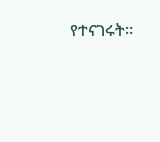የተናገሩት።